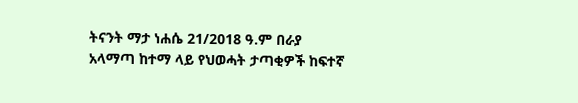ትናንት ማታ ነሐሴ 21/2018 ዓ.ም በራያ አላማጣ ከተማ ላይ የህወሓት ታጣቂዎች ከፍተኛ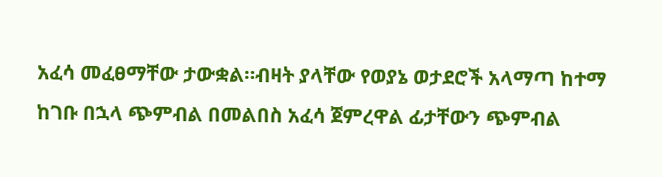አፈሳ መፈፀማቸው ታውቋል።ብዛት ያላቸው የወያኔ ወታደሮች አላማጣ ከተማ ከገቡ በኋላ ጭምብል በመልበስ አፈሳ ጀምረዋል ፊታቸውን ጭምብል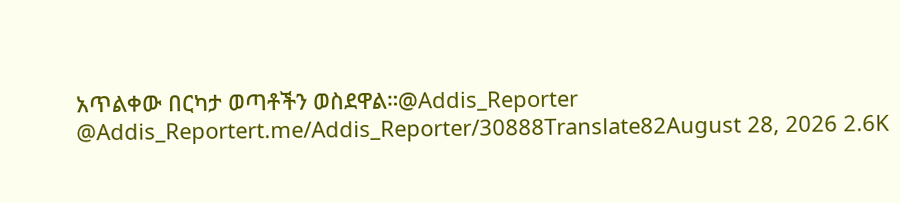አጥልቀው በርካታ ወጣቶችን ወስደዋል።@Addis_Reporter @Addis_Reportert.me/Addis_Reporter/30888Translate82August 28, 2026 2.6K